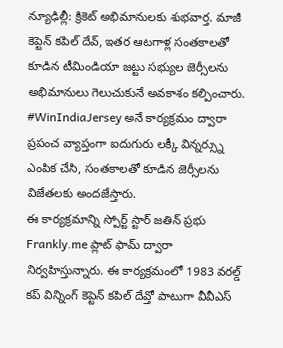న్యూఢిల్లీ: క్రికెట్ అభిమానులకు శుభవార్త. మాజీ కెప్టెన్ కపిల్ దేవ్, ఇతర ఆటగాళ్ల సంతకాలతో కూడిన టీమిండియా జట్టు సభ్యుల జెర్సీలను అభిమానులు గెలుచుకునే అవకాశం కల్పించారు. #WinIndiaJersey అనే కార్యక్రమం ద్వారా ప్రపంచ వ్యాప్తంగా ఐదుగురు లక్కీ విన్నర్స్ను ఎంపిక చేసి, సంతకాలతో కూడిన జెర్సీలను విజేతలకు అందజేస్తారు.
ఈ కార్యక్రమాన్ని స్పోర్ట్ స్టార్ జతిన్ ప్రభు Frankly.me ప్లాట్ ఫామ్ ద్వారా నిర్వహిస్తున్నారు. ఈ కార్యక్రమంలో 1983 వరల్డ్ కప్ విన్నింగ్ కెప్టెన్ కపిల్ దేవ్తో పాటుగా వీవీఎస్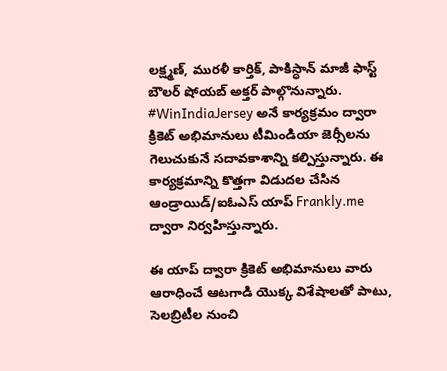లక్ష్మణ్, మురళీ కార్తిక్, పాకిస్ధాన్ మాజీ ఫాస్ట్ బౌలర్ షోయబ్ అక్తర్ పాల్గొనున్నారు.
#WinIndiaJersey అనే కార్యక్రమం ద్వారా క్రికెట్ అభిమానులు టీమిండియా జెర్సీలను గెలుచుకునే సదావకాశాన్ని కల్పిస్తున్నారు. ఈ కార్యక్రమాన్ని కొత్తగా విడుదల చేసిన ఆండ్రాయిడ్/ఐఓఎస్ యాప్ Frankly.me ద్వారా నిర్వహిస్తున్నారు.

ఈ యాప్ ద్వారా క్రికెట్ అభిమానులు వారు ఆరాధించే ఆటగాడి యొక్క విశేషాలతో పాటు, సెలబ్రిటీల నుంచి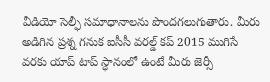వీడియో సెల్ఫీ సమాధానాలను పొందగలుగుతారు. మీరు అడిగిన ప్రశ్న గనుక ఐసీసీ వరల్డ్ కప్ 2015 ముగిసే వరకు యాప్ టాప్ స్ధానంలో ఉంటే మీరు జెర్సీ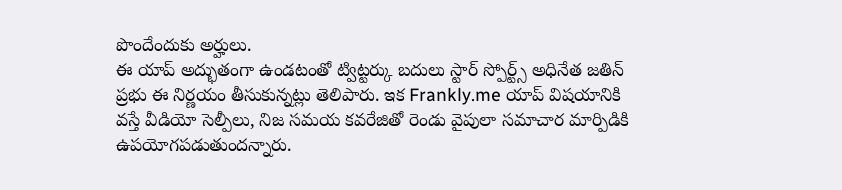పొందేందుకు అర్హులు.
ఈ యాప్ అద్భుతంగా ఉండటంతో ట్విట్టర్కు బదులు స్టార్ స్పోర్ట్స్ అధినేత జతిన్ ప్రభు ఈ నిర్ణయం తీసుకున్నట్లు తెలిపారు. ఇక Frankly.me యాప్ విషయానికి వస్తే వీడియో సెల్పీలు, నిజ సమయ కవరేజితో రెండు వైపులా సమాచార మార్పిడికి ఉపయోగపడుతుందన్నారు.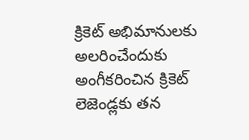క్రికెట్ అభిమానులకు అలరించేందుకు అంగీకరించిన క్రికెట్ లెజెండ్లకు తన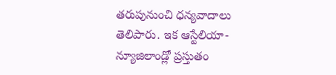తరుపునుంచి ధన్యవాదాలు తెలిపారు. ఇక ఆస్టేలియా-న్యూజిలాండ్లో ప్రస్తుతం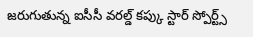జరుగుతున్న ఐసీసీ వరల్డ్ కప్కు స్టార్ స్పోర్ట్స్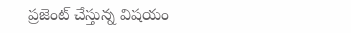ప్రజెంట్ చేస్తున్న విషయం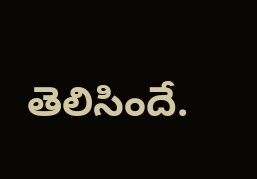తెలిసిందే.